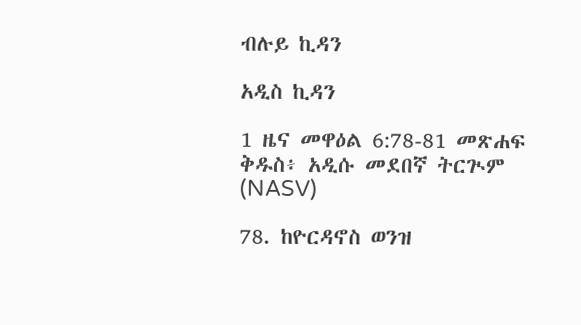ብሉይ ኪዳን

አዲስ ኪዳን

1 ዜና መዋዕል 6:78-81 መጽሐፍ ቅዱስ፥ አዲሱ መደበኛ ትርጒም (NASV)

78. ከዮርዳኖስ ወንዝ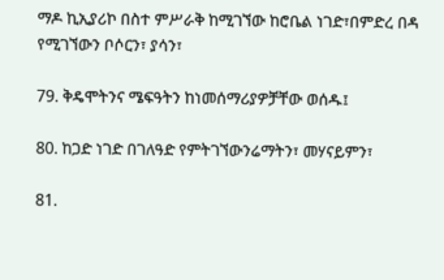ማዶ ኪኢያሪኮ በስተ ምሥራቅ ከሚገኘው ከሮቤል ነገድ፣በምድረ በዳ የሚገኘውን ቦሶርን፣ ያሳን፣

79. ቅዴሞትንና ሜፍዓትን ከነመሰማሪያዎቻቸው ወሰዱ፤

80. ከጋድ ነገድ በገለዓድ የምትገኘውንሬማትን፣ መሃናይምን፣

81.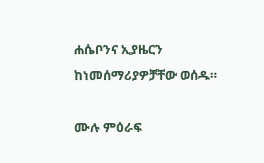ሐሴቦንና ኢያዜርን ከነመሰማሪያዎቻቸው ወሰዱ።

ሙሉ ምዕራፍ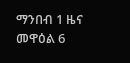ማንበብ 1 ዜና መዋዕል 6